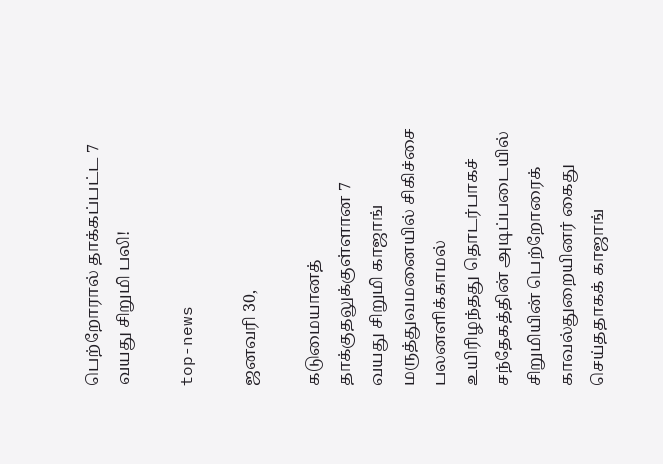பெற்றோரால் தாக்கப்பட்ட 7 வயது சிறுமி பலி!

top-news

ஜனவரி 30,

கடுமையானத் தாக்குதலுக்குள்ளான 7 வயது சிறுமி காஜாங் மருத்துவமனையில் சிகிச்சை பலனளிக்காமல் உயிரிழந்தது தொடர்பாகச் சந்தேகத்தின் அடிப்படையில் சிறுமியின் பெற்றோரைக் காவல்துறையினர் கைது செய்ததாகக் காஜாங்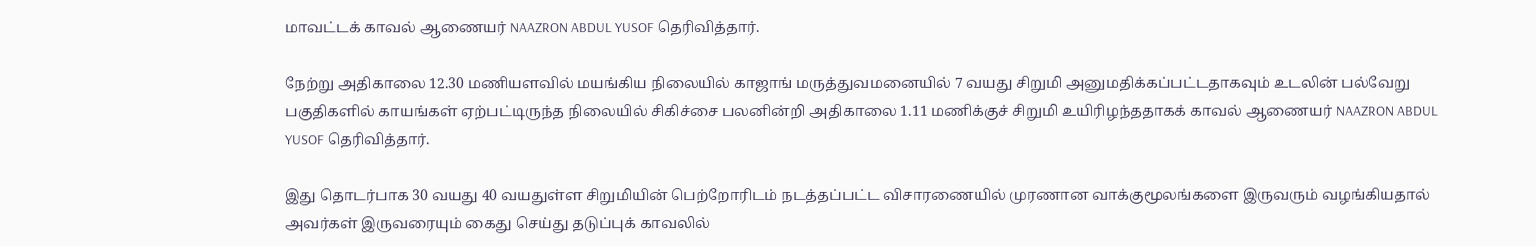மாவட்டக் காவல் ஆணையர் NAAZRON ABDUL YUSOF தெரிவித்தார்.

நேற்று அதிகாலை 12.30 மணியளவில் மயங்கிய நிலையில் காஜாங் மருத்துவமனையில் 7 வயது சிறுமி அனுமதிக்கப்பட்டதாகவும் உடலின் பல்வேறு பகுதிகளில் காயங்கள் ஏற்பட்டிருந்த நிலையில் சிகிச்சை பலனின்றி அதிகாலை 1.11 மணிக்குச் சிறுமி உயிரிழந்ததாகக் காவல் ஆணையர் NAAZRON ABDUL YUSOF தெரிவித்தார்.

இது தொடர்பாக 30 வயது 40 வயதுள்ள சிறுமியின் பெற்றோரிடம் நடத்தப்பட்ட விசாரணையில் முரணான வாக்குமூலங்களை இருவரும் வழங்கியதால் அவர்கள் இருவரையும் கைது செய்து தடுப்புக் காவலில்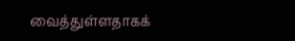வைத்துள்ளதாகக்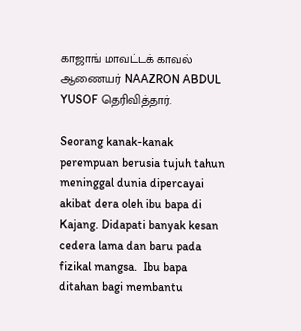காஜாங் மாவட்டக் காவல் ஆணையர் NAAZRON ABDUL YUSOF தெரிவித்தார்.

Seorang kanak-kanak perempuan berusia tujuh tahun meninggal dunia dipercayai akibat dera oleh ibu bapa di Kajang. Didapati banyak kesan cedera lama dan baru pada fizikal mangsa.  Ibu bapa ditahan bagi membantu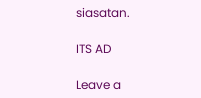siasatan.

ITS AD

Leave a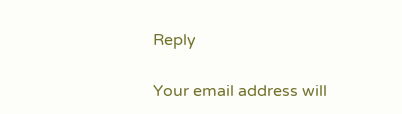Reply

Your email address will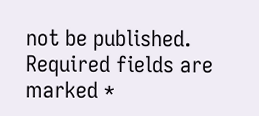not be published. Required fields are marked *